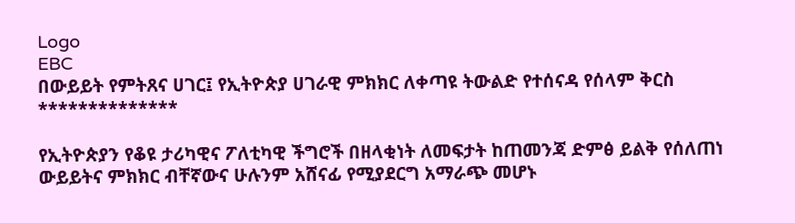Logo
EBC
በውይይት የምትጸና ሀገር፤ የኢትዮጵያ ሀገራዊ ምክክር ለቀጣዩ ትውልድ የተሰናዳ የሰላም ቅርስ
**************

የኢትዮጵያን የቆዩ ታሪካዊና ፖለቲካዊ ችግሮች በዘላቂነት ለመፍታት ከጠመንጃ ድምፅ ይልቅ የሰለጠነ ውይይትና ምክክር ብቸኛውና ሁሉንም አሸናፊ የሚያደርግ አማራጭ መሆኑ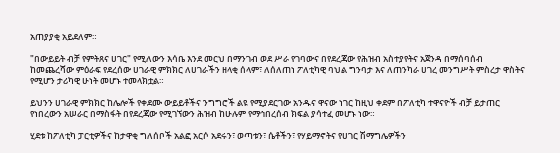አጠያያቂ አይደለም።

"በውይይት ብቻ የምትጸና ሀገር" የሚለውን እሳቤ እንደ መርህ በማንገብ ወደ ሥራ የገባውና በየደረጃው የሕዝብ አስተያየትና አጀንዳ በማሰባሰብ ከመጨረሻው ምዕራፍ የደረሰው ሀገራዊ ምክክር ለሀገራችን ዘላቂ ሰላም፣ ለሰለጠነ ፖለቲካዊ ባህል ግንባታ እና ለጠንካራ ሀገረ መንግሥት ምስረታ ዋስትና የሚሆን ታሪካዊ ሁነት መሆኑ ተመላክቷል።

ይህንን ሀገራዊ ምክክር ከሌሎች የቀደሙ ውይይቶችና ንግግሮች ልዩ የሚያደርገው አንዱና ዋናው ነገር ከዚህ ቀደም በፖለቲካ ተዋናዮች ብቻ ይታጠር የነበረውን አሠራር በማስፋት በየደረጃው የሚገኘውን ሕዝብ ከሁሉም የማኅበረሰብ ክፍል ያሳተፈ መሆኑ ነው።

ሂደቱ ከፖለቲካ ፓርቲዎችና ከታዋቂ ግለሰቦች አልፎ አርሶ አደሩን፣ ወጣቱን፣ ሴቶችን፣ የሃይማኖትና የሀገር ሽማግሌዎችን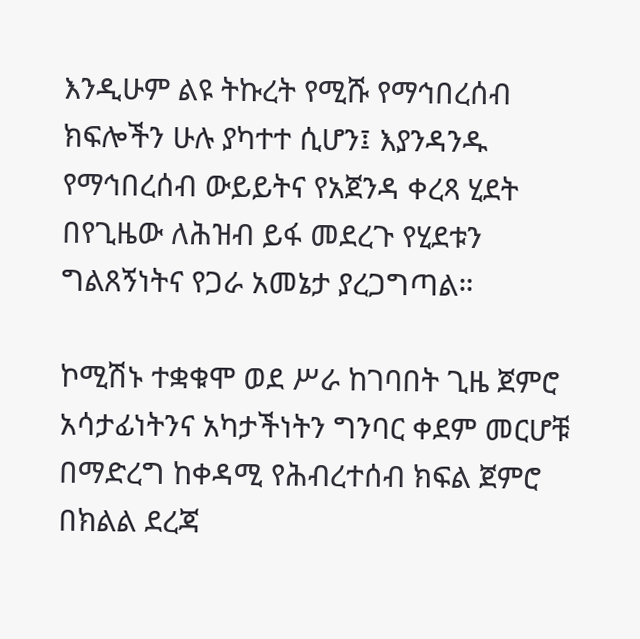እንዲሁም ልዩ ትኩረት የሚሹ የማኅበረሰብ ክፍሎችን ሁሉ ያካተተ ሲሆን፤ እያንዳንዱ የማኅበረሰብ ውይይትና የአጀንዳ ቀረጻ ሂደት በየጊዜው ለሕዝብ ይፋ መደረጉ የሂደቱን ግልጸኝነትና የጋራ አመኔታ ያረጋግጣል።

ኮሚሽኑ ተቋቁሞ ወደ ሥራ ከገባበት ጊዜ ጀምሮ አሳታፊነትንና አካታችነትን ግንባር ቀደም መርሆቹ በማድረግ ከቀዳሚ የሕብረተሰብ ክፍል ጀምሮ በክልል ደረጃ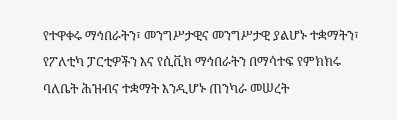የተዋቀሩ ማኅበራትን፣ መንግሥታዊና መንግሥታዊ ያልሆኑ ተቋማትን፣ የፖለቲካ ፓርቲዎችን እና የሲቪክ ማኅበራትን በማሳተፍ የምክክሩ ባለቤት ሕዝብና ተቋማት እንዲሆኑ ጠንካራ መሠረት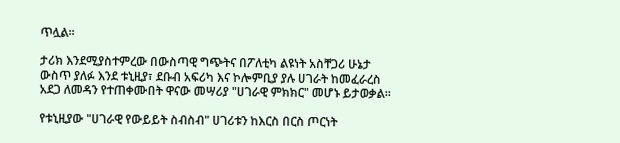ጥሏል።

ታሪክ እንደሚያስተምረው በውስጣዊ ግጭትና በፖለቲካ ልዩነት አስቸጋሪ ሁኔታ ውስጥ ያለፉ እንደ ቱኒዚያ፣ ደቡብ አፍሪካ እና ኮሎምቢያ ያሉ ሀገራት ከመፈራረስ አደጋ ለመዳን የተጠቀሙበት ዋናው መሣሪያ "ሀገራዊ ምክክር" መሆኑ ይታወቃል።

የቱኒዚያው "ሀገራዊ የውይይት ስብስብ" ሀገሪቱን ከእርስ በርስ ጦርነት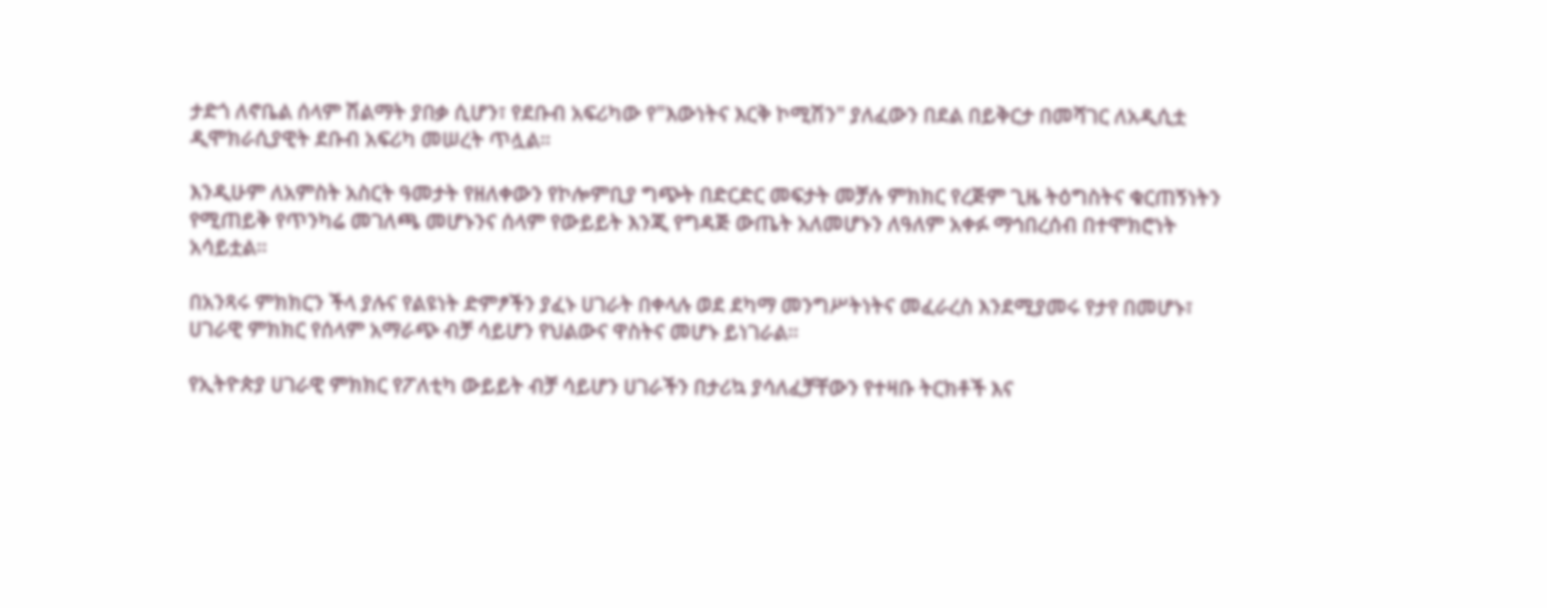ታድጎ ለኖቤል ሰላም ሽልማት ያበቃ ሲሆን፣ የደቡብ አፍሪካው የ"እውነትና እርቅ ኮሚሽን" ያለፈውን በደል በይቅርታ በመሻገር ለአዲሲቷ ዲሞክራሲያዊት ደቡብ አፍሪካ መሠረት ጥሏል።

እንዲሁም ለአምስት አስርት ዓመታት የዘለቀውን የኮሎምቢያ ግጭት በድርድር መፍታት መቻሉ ምክክር የረጅም ጊዜ ትዕግስትና ቁርጠኝነትን የሚጠይቅ የጥንካሬ መገለጫ መሆኑንና ሰላም የውይይት እንጂ የግዳጅ ውጤት አለመሆኑን ለዓለም አቀፉ ማኅበረሰብ በተሞክሮነት አሳይቷል።

በአንጻሩ ምክክርን ችላ ያሉና የልዩነት ድምፆችን ያፈኑ ሀገራት በቀላሉ ወደ ደካማ መንግሥትነትና መፈራረስ እንደሚያመሩ የታየ በመሆኑ፣ ሀገራዊ ምክክር የሰላም አማራጭ ብቻ ሳይሆን የህልውና ዋስትና መሆኑ ይነገራል።

የኢትዮጵያ ሀገራዊ ምክክር የፖለቲካ ውይይት ብቻ ሳይሆን ሀገራችን በታሪኳ ያሳለፈቻቸውን የተዛቡ ትርክቶች እና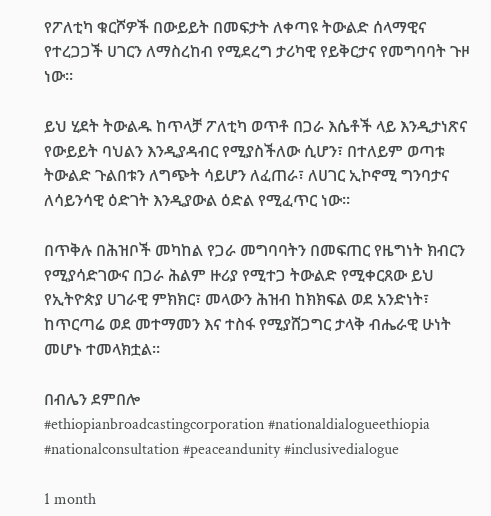የፖለቲካ ቁርሾዎች በውይይት በመፍታት ለቀጣዩ ትውልድ ሰላማዊና የተረጋጋች ሀገርን ለማስረከብ የሚደረግ ታሪካዊ የይቅርታና የመግባባት ጉዞ ነው።

ይህ ሂደት ትውልዱ ከጥላቻ ፖለቲካ ወጥቶ በጋራ እሴቶች ላይ እንዲታነጽና የውይይት ባህልን እንዲያዳብር የሚያስችለው ሲሆን፣ በተለይም ወጣቱ ትውልድ ጉልበቱን ለግጭት ሳይሆን ለፈጠራ፣ ለሀገር ኢኮኖሚ ግንባታና ለሳይንሳዊ ዕድገት እንዲያውል ዕድል የሚፈጥር ነው።

በጥቅሉ በሕዝቦች መካከል የጋራ መግባባትን በመፍጠር የዜግነት ክብርን የሚያሳድገውና በጋራ ሕልም ዙሪያ የሚተጋ ትውልድ የሚቀርጸው ይህ የኢትዮጵያ ሀገራዊ ምክክር፣ መላውን ሕዝብ ከክክፍል ወደ አንድነት፣ ከጥርጣሬ ወደ መተማመን እና ተስፋ የሚያሸጋግር ታላቅ ብሔራዊ ሁነት መሆኑ ተመላክቷል።

በብሌን ደምበሎ
#ethiopianbroadcastingcorporation #nationaldialogueethiopia #nationalconsultation #peaceandunity #inclusivedialogue

1 month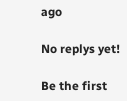ago

No replys yet!

Be the first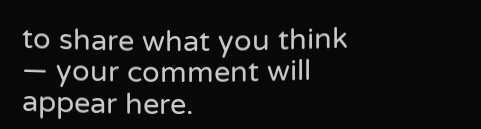to share what you think — your comment will appear here.